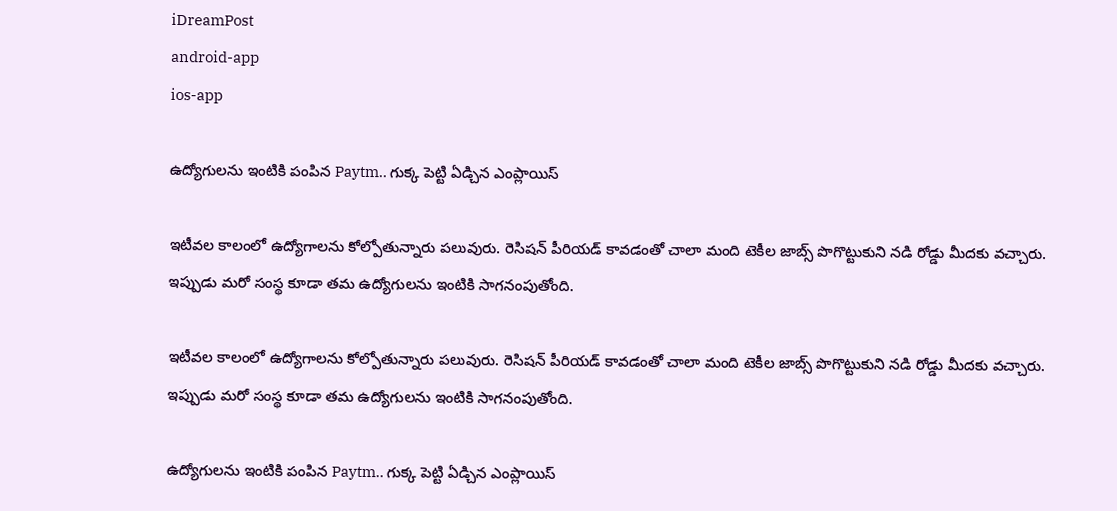iDreamPost
android-app
ios-app

ఉద్యోగులను ఇంటికి పంపిన Paytm.. గుక్క పెట్టి ఏడ్చిన ఎంప్లాయిస్

ఇటీవల కాలంలో ఉద్యోగాలను కోల్పోతున్నారు పలువురు. రెసిషన్ పీరియడ్ కావడంతో చాలా మంది టెకీల జాబ్స్ పొగొట్టుకుని నడి రోడ్డు మీదకు వచ్చారు. ఇప్పుడు మరో సంస్థ కూడా తమ ఉద్యోగులను ఇంటికి సాగనంపుతోంది.

ఇటీవల కాలంలో ఉద్యోగాలను కోల్పోతున్నారు పలువురు. రెసిషన్ పీరియడ్ కావడంతో చాలా మంది టెకీల జాబ్స్ పొగొట్టుకుని నడి రోడ్డు మీదకు వచ్చారు. ఇప్పుడు మరో సంస్థ కూడా తమ ఉద్యోగులను ఇంటికి సాగనంపుతోంది.

ఉద్యోగులను ఇంటికి పంపిన Paytm.. గుక్క పెట్టి ఏడ్చిన ఎంప్లాయిస్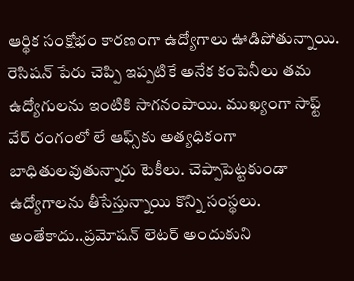ఆర్థిక సంక్షోభం కారణంగా ఉద్యోగాలు ఊడిపోతున్నాయి. రెసిషన్ పేరు చెప్పి ఇప్పటికే అనేక కంపెనీలు తమ ఉద్యోగులను ఇంటికి సాగనంపాయి. ముఖ్యంగా సాఫ్ట్ వేర్ రంగంలో లే ఆఫ్స్‌కు అత్యధికంగా బాధితులవుతున్నారు టెకీలు. చెప్పాపెట్టకుండా ఉద్యోగాలను తీసేస్తున్నాయి కొన్ని సంస్థలు. అంతేకాదు..ప్రమోషన్ లెటర్ అందుకుని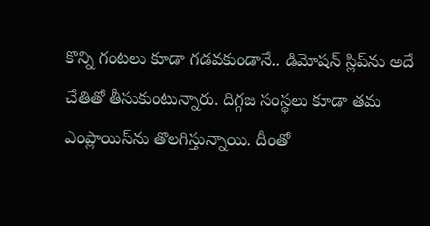కొన్ని గంటలు కూడా గడవకుండానే.. డిమోషన్ స్లిప్‌ను అదే చేతితో తీసుకుంటున్నారు. దిగ్గజ సంస్థలు కూడా తమ ఎంప్లాయిస్‌ను తొలగిస్తున్నాయి. దీంతో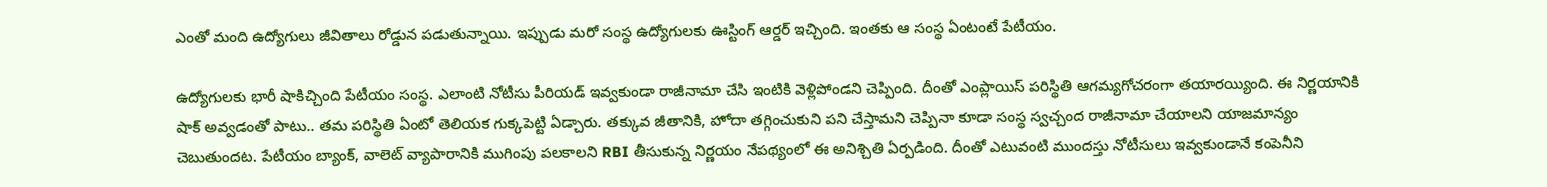ఎంతో మంది ఉద్యోగులు జీవితాలు రోడ్డున పడుతున్నాయి. ఇప్పుడు మరో సంస్థ ఉద్యోగులకు ఊస్టింగ్ ఆర్డర్ ఇచ్చింది. ఇంతకు ఆ సంస్థ ఏంటంటే పేటీయం.

ఉద్యోగులకు భారీ షాకిచ్చింది పేటీయం సంస్థ. ఎలాంటి నోటీసు పీరియడ్ ఇవ్వకుండా రాజీనామా చేసి ఇంటికి వెళ్లిపోండని చెప్పింది. దీంతో ఎంప్లాయిస్ పరిస్థితి ఆగమ్యగోచరంగా తయారయ్యింది. ఈ నిర్ణయానికి షాక్ అవ్వడంతో పాటు.. తమ పరిస్థితి ఏంటో తెలియక గుక్కపెట్టి ఏడ్చారు. తక్కువ జీతానికి, హోదా తగ్గించుకుని పని చేస్తామని చెప్పినా కూడా సంస్థ స్వచ్చంద రాజీనామా చేయాలని యాజమాన్యం చెబుతుందట. పేటీయం బ్యాంక్, వాలెట్ వ్యాపారానికి ముగింపు పలకాలని RBI తీసుకున్న నిర్ణయం నేపథ్యంలో ఈ అనిశ్చితి ఏర్పడింది. దీంతో ఎటువంటి ముందస్తు నోటీసులు ఇవ్వకుండానే కంపెనీని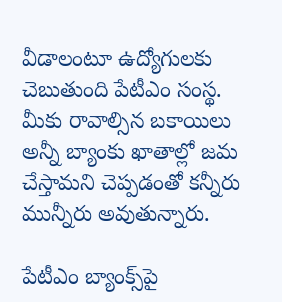వీడాలంటూ ఉద్యోగులకు చెబుతుంది పేటీఎం సంస్థ. మీకు రావాల్సిన బకాయిలు అన్నీ బ్యాంకు ఖాతాల్లో జమ చేస్తామని చెప్పడంతో కన్నీరు మున్నీరు అవుతున్నారు.

పేటీఎం బ్యాంక్స్‌పై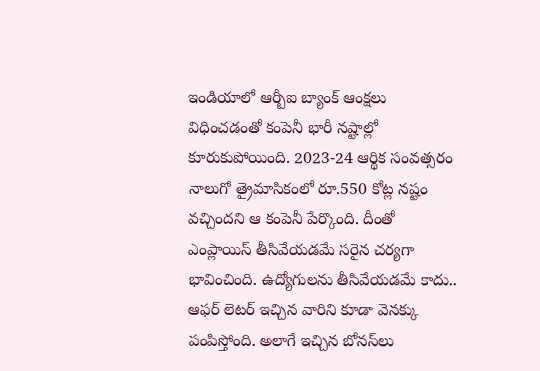ఇండియాలో ఆర్బీఐ బ్యాంక్ ఆంక్షలు విధించడంతో కంపెనీ భారీ నష్టాల్లో కూరుకుపోయింది. 2023-24 ఆర్థిక సంవత్సరం నాలుగో త్రైమాసికంలో రూ.550 కోట్ల నష్టం వచ్చిందని ఆ కంపెనీ పేర్కొంది. దీంతో ఎంప్లాయిస్ తీసివేయడమే సరైన చర్యగా భావించింది. ఉద్యోగులను తీసివేయడమే కాదు.. ఆఫర్ లెటర్ ఇచ్చిన వారిని కూడా వెనక్కు పంపిస్తోంది. అలాగే ఇచ్చిన బోనస్‌లు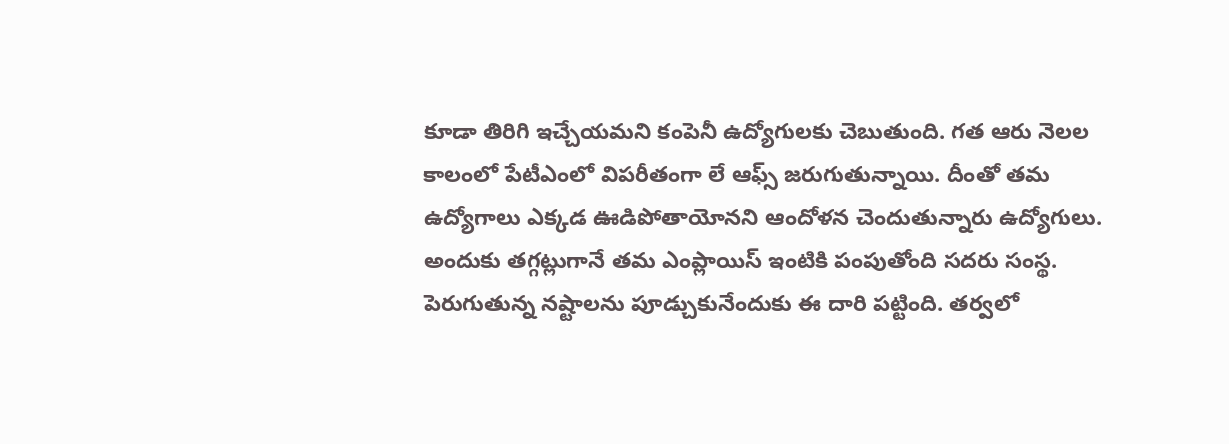కూడా తిరిగి ఇచ్చేయమని కంపెనీ ఉద్యోగులకు చెబుతుంది. గత ఆరు నెలల కాలంలో పేటీఎంలో విపరీతంగా లే ఆఫ్స్ జరుగుతున్నాయి. దీంతో తమ ఉద్యోగాలు ఎక్కడ ఊడిపోతాయోనని ఆందోళన చెందుతున్నారు ఉద్యోగులు. అందుకు తగ్గట్లుగానే తమ ఎంప్లాయిస్‌ ఇంటికి పంపుతోంది సదరు సంస్థ. పెరుగుతున్న నష్టాలను పూడ్చుకునేందుకు ఈ దారి పట్టింది. తర్వలో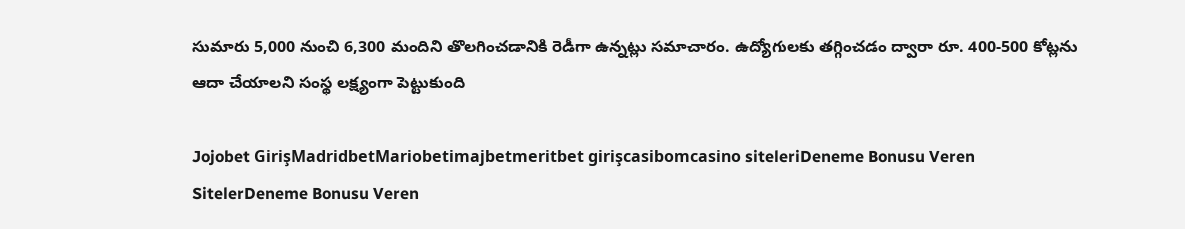సుమారు 5,000 నుంచి 6,300 మందిని తొలగించడానికి రెడీగా ఉన్నట్లు సమాచారం. ఉద్యోగులకు తగ్గించడం ద్వారా రూ. 400-500 కోట్లను ఆదా చేయాలని సంస్థ లక్ష్యంగా పెట్టుకుంది

Jojobet GirişMadridbetMariobetimajbetmeritbet girişcasibomcasino siteleriDeneme Bonusu Veren SitelerDeneme Bonusu Veren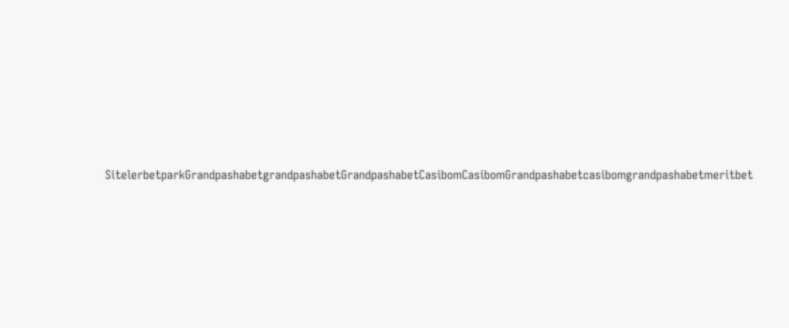SitelerbetparkGrandpashabetgrandpashabetGrandpashabetCasibomCasibomGrandpashabetcasibomgrandpashabetmeritbet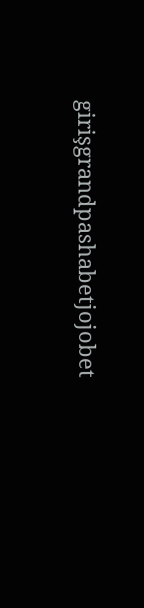girişgrandpashabetjojobet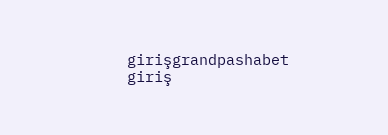girişgrandpashabet giriş